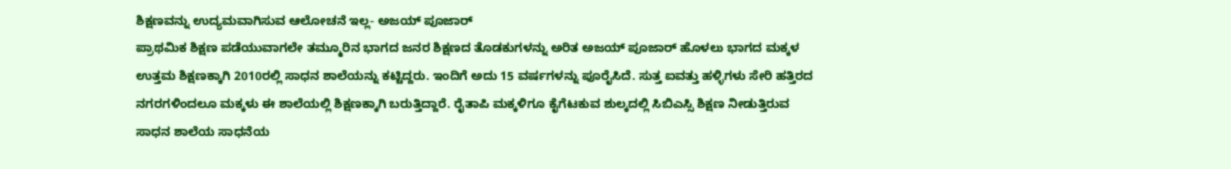ಶಿಕ್ಷಣವನ್ನು ಉದ್ಯಮವಾಗಿಸುವ ಆಲೋಚನೆ ಇಲ್ಲ- ಅಜಯ್ ಪೂಜಾರ್
ಪ್ರಾಥಮಿಕ ಶಿಕ್ಷಣ ಪಡೆಯುವಾಗಲೇ ತಮ್ಮೂರಿನ ಭಾಗದ ಜನರ ಶಿಕ್ಷಣದ ತೊಡಕುಗಳನ್ನು ಅರಿತ ಅಜಯ್ ಪೂಜಾರ್ ಹೊಳಲು ಭಾಗದ ಮಕ್ಕಳ ಉತ್ತಮ ಶಿಕ್ಷಣಕ್ಕಾಗಿ 2010ರಲ್ಲಿ ಸಾಧನ ಶಾಲೆಯನ್ನು ಕಟ್ಟಿದ್ದರು. ಇಂದಿಗೆ ಅದು 15 ವರ್ಷಗಳನ್ನು ಪೂರೈಸಿದೆ. ಸುತ್ತ ಐವತ್ತು ಹಳ್ಳಿಗಳು ಸೇರಿ ಹತ್ತಿರದ ನಗರಗಳಿಂದಲೂ ಮಕ್ಕಳು ಈ ಶಾಲೆಯಲ್ಲಿ ಶಿಕ್ಷಣಕ್ಕಾಗಿ ಬರುತ್ತಿದ್ದಾರೆ. ರೈತಾಪಿ ಮಕ್ಕಳಿಗೂ ಕೈಗೆಟಕುವ ಶುಲ್ಕದಲ್ಲಿ ಸಿಬಿಎಸ್ಸಿ ಶಿಕ್ಷಣ ನೀಡುತ್ತಿರುವ ಸಾಧನ ಶಾಲೆಯ ಸಾಧನೆಯ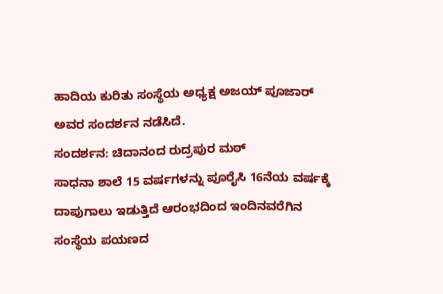ಹಾದಿಯ ಕುರಿತು ಸಂಸ್ಥೆಯ ಅಧ್ಯಕ್ಷ ಅಜಯ್ ಪೂಜಾರ್ ಅವರ ಸಂದರ್ಶನ ನಡೆಸಿದೆ.
ಸಂದರ್ಶನ: ಚಿದಾನಂದ ರುದ್ರಪುರ ಮಠ್
ಸಾಧನಾ ಶಾಲೆ 15 ವರ್ಷಗಳನ್ನು ಪೂರೈಸಿ 16ನೆಯ ವರ್ಷಕ್ಕೆ ದಾಪುಗಾಲು ಇಡುತ್ತಿದೆ ಆರಂಭದಿಂದ ಇಂದಿನವರೆಗಿನ ಸಂಸ್ಥೆಯ ಪಯಣದ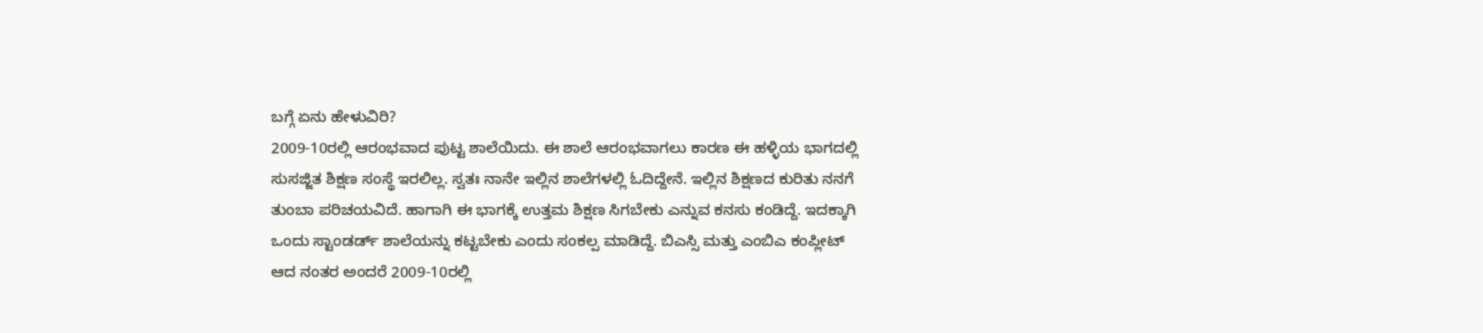ಬಗ್ಗೆ ಏನು ಹೇಳುವಿರಿ?
2009-10ರಲ್ಲಿ ಆರಂಭವಾದ ಪುಟ್ಟ ಶಾಲೆಯಿದು. ಈ ಶಾಲೆ ಆರಂಭವಾಗಲು ಕಾರಣ ಈ ಹಳ್ಳಿಯ ಭಾಗದಲ್ಲಿ ಸುಸಜ್ಜಿತ ಶಿಕ್ಷಣ ಸಂಸ್ಥೆ ಇರಲಿಲ್ಲ. ಸ್ವತಃ ನಾನೇ ಇಲ್ಲಿನ ಶಾಲೆಗಳಲ್ಲಿ ಓದಿದ್ದೇನೆ. ಇಲ್ಲಿನ ಶಿಕ್ಷಣದ ಕುರಿತು ನನಗೆ ತುಂಬಾ ಪರಿಚಯವಿದೆ. ಹಾಗಾಗಿ ಈ ಭಾಗಕ್ಕೆ ಉತ್ತಮ ಶಿಕ್ಷಣ ಸಿಗಬೇಕು ಎನ್ನುವ ಕನಸು ಕಂಡಿದ್ದೆ. ಇದಕ್ಕಾಗಿ ಒಂದು ಸ್ಟಾಂಡರ್ಡ್ ಶಾಲೆಯನ್ನು ಕಟ್ಟಬೇಕು ಎಂದು ಸಂಕಲ್ಪ ಮಾಡಿದ್ದೆ. ಬಿಎಸ್ಸಿ ಮತ್ತು ಎಂಬಿಎ ಕಂಪ್ಲೀಟ್ ಆದ ನಂತರ ಅಂದರೆ 2009-10ರಲ್ಲಿ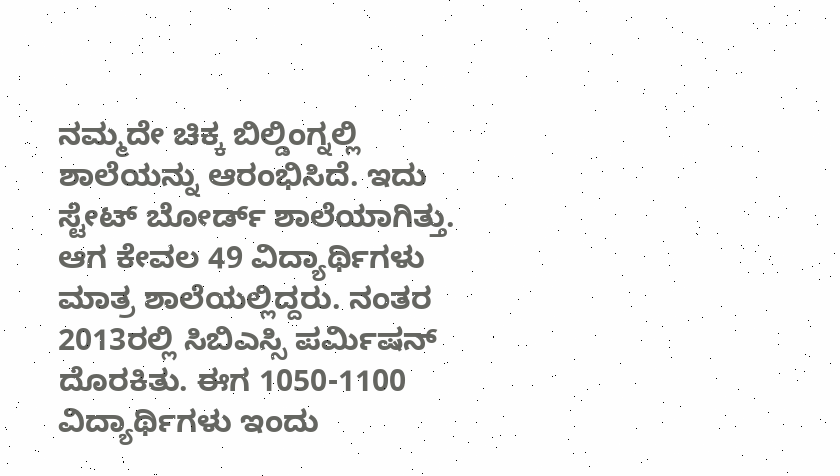ನಮ್ಮದೇ ಚಿಕ್ಕ ಬಿಲ್ಡಿಂಗ್ನಲ್ಲಿ ಶಾಲೆಯನ್ನು ಆರಂಭಿಸಿದೆ. ಇದು ಸ್ಟೇಟ್ ಬೋರ್ಡ್ ಶಾಲೆಯಾಗಿತ್ತು. ಆಗ ಕೇವಲ 49 ವಿದ್ಯಾರ್ಥಿಗಳು ಮಾತ್ರ ಶಾಲೆಯಲ್ಲಿದ್ದರು. ನಂತರ 2013ರಲ್ಲಿ ಸಿಬಿಎಸ್ಸಿ ಪರ್ಮಿಷನ್ ದೊರಕಿತು. ಈಗ 1050-1100 ವಿದ್ಯಾರ್ಥಿಗಳು ಇಂದು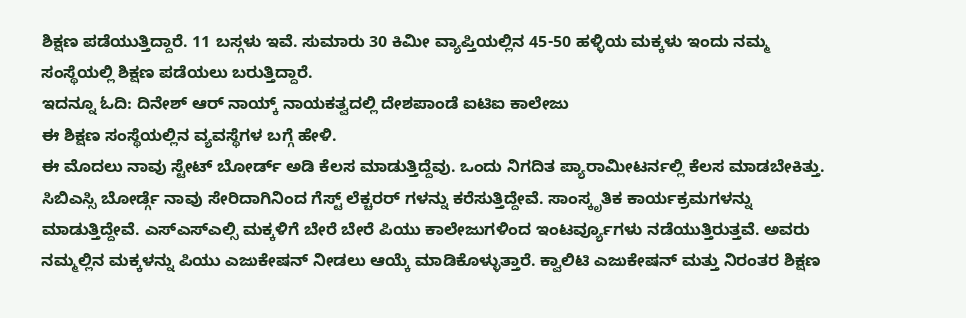ಶಿಕ್ಷಣ ಪಡೆಯುತ್ತಿದ್ದಾರೆ. 11 ಬಸ್ಗಳು ಇವೆ. ಸುಮಾರು 30 ಕಿಮೀ ವ್ಯಾಪ್ತಿಯಲ್ಲಿನ 45-50 ಹಳ್ಳಿಯ ಮಕ್ಕಳು ಇಂದು ನಮ್ಮ ಸಂಸ್ಥೆಯಲ್ಲಿ ಶಿಕ್ಷಣ ಪಡೆಯಲು ಬರುತ್ತಿದ್ದಾರೆ.
ಇದನ್ನೂ ಓದಿ: ದಿನೇಶ್ ಆರ್ ನಾಯ್ಕ್ ನಾಯಕತ್ವದಲ್ಲಿ ದೇಶಪಾಂಡೆ ಐಟಿಐ ಕಾಲೇಜು
ಈ ಶಿಕ್ಷಣ ಸಂಸ್ಥೆಯಲ್ಲಿನ ವ್ಯವಸ್ಥೆಗಳ ಬಗ್ಗೆ ಹೇಳಿ.
ಈ ಮೊದಲು ನಾವು ಸ್ಟೇಟ್ ಬೋರ್ಡ್ ಅಡಿ ಕೆಲಸ ಮಾಡುತ್ತಿದ್ದೆವು. ಒಂದು ನಿಗದಿತ ಪ್ಯಾರಾಮೀಟರ್ನಲ್ಲಿ ಕೆಲಸ ಮಾಡಬೇಕಿತ್ತು. ಸಿಬಿಎಸ್ಸಿ ಬೋರ್ಡ್ಗೆ ನಾವು ಸೇರಿದಾಗಿನಿಂದ ಗೆಸ್ಟ್ ಲೆಕ್ಚರರ್ ಗಳನ್ನು ಕರೆಸುತ್ತಿದ್ದೇವೆ. ಸಾಂಸ್ಕೃತಿಕ ಕಾರ್ಯಕ್ರಮಗಳನ್ನು ಮಾಡುತ್ತಿದ್ದೇವೆ. ಎಸ್ಎಸ್ಎಲ್ಸಿ ಮಕ್ಕಳಿಗೆ ಬೇರೆ ಬೇರೆ ಪಿಯು ಕಾಲೇಜುಗಳಿಂದ ಇಂಟರ್ವ್ಯೂಗಳು ನಡೆಯುತ್ತಿರುತ್ತವೆ. ಅವರು ನಮ್ಮಲ್ಲಿನ ಮಕ್ಕಳನ್ನು ಪಿಯು ಎಜುಕೇಷನ್ ನೀಡಲು ಆಯ್ಕೆ ಮಾಡಿಕೊಳ್ಳುತ್ತಾರೆ. ಕ್ವಾಲಿಟಿ ಎಜುಕೇಷನ್ ಮತ್ತು ನಿರಂತರ ಶಿಕ್ಷಣ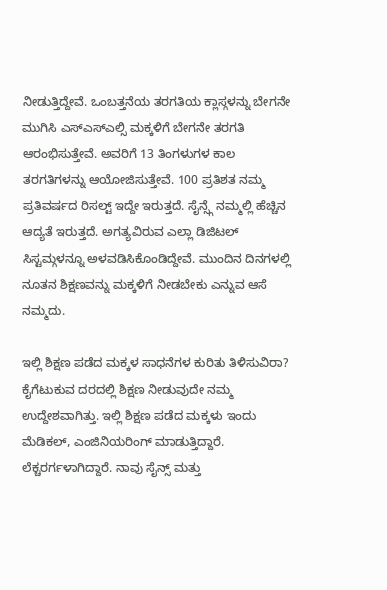ನೀಡುತ್ತಿದ್ದೇವೆ. ಒಂಬತ್ತನೆಯ ತರಗತಿಯ ಕ್ಲಾಸ್ಗಳನ್ನು ಬೇಗನೇ ಮುಗಿಸಿ ಎಸ್ಎಸ್ಎಲ್ಸಿ ಮಕ್ಕಳಿಗೆ ಬೇಗನೇ ತರಗತಿ ಆರಂಭಿಸುತ್ತೇವೆ. ಅವರಿಗೆ 13 ತಿಂಗಳುಗಳ ಕಾಲ ತರಗತಿಗಳನ್ನು ಆಯೋಜಿಸುತ್ತೇವೆ. 100 ಪ್ರತಿಶತ ನಮ್ಮ ಪ್ರತಿವರ್ಷದ ರಿಸಲ್ಟ್ ಇದ್ದೇ ಇರುತ್ತದೆ. ಸೈನ್ಸ್ಗೆ ನಮ್ಮಲ್ಲಿ ಹೆಚ್ಚಿನ ಆದ್ಯತೆ ಇರುತ್ತದೆ. ಅಗತ್ಯವಿರುವ ಎಲ್ಲಾ ಡಿಜಿಟಲ್ ಸಿಸ್ಟಮ್ಗಳನ್ನೂ ಅಳವಡಿಸಿಕೊಂಡಿದ್ದೇವೆ. ಮುಂದಿನ ದಿನಗಳಲ್ಲಿ ನೂತನ ಶಿಕ್ಷಣವನ್ನು ಮಕ್ಕಳಿಗೆ ನೀಡಬೇಕು ಎನ್ನುವ ಆಸೆ ನಮ್ಮದು.

ಇಲ್ಲಿ ಶಿಕ್ಷಣ ಪಡೆದ ಮಕ್ಕಳ ಸಾಧನೆಗಳ ಕುರಿತು ತಿಳಿಸುವಿರಾ?
ಕೈಗೆಟುಕುವ ದರದಲ್ಲಿ ಶಿಕ್ಷಣ ನೀಡುವುದೇ ನಮ್ಮ ಉದ್ದೇಶವಾಗಿತ್ತು. ಇಲ್ಲಿ ಶಿಕ್ಷಣ ಪಡೆದ ಮಕ್ಕಳು ಇಂದು ಮೆಡಿಕಲ್, ಎಂಜಿನಿಯರಿಂಗ್ ಮಾಡುತ್ತಿದ್ದಾರೆ. ಲೆಕ್ಚರರ್ಗಳಾಗಿದ್ದಾರೆ. ನಾವು ಸೈನ್ಸ್ ಮತ್ತು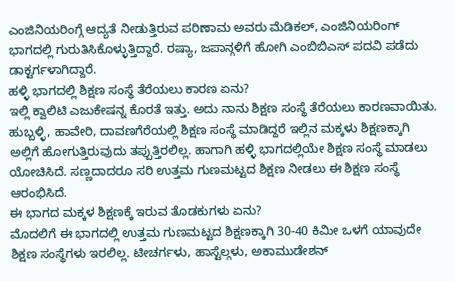ಎಂಜಿನಿಯರಿಂಗ್ಗೆ ಆದ್ಯತೆ ನೀಡುತ್ತಿರುವ ಪರಿಣಾಮ ಅವರು ಮೆಡಿಕಲ್, ಎಂಜಿನಿಯರಿಂಗ್ ಭಾಗದಲ್ಲಿ ಗುರುತಿಸಿಕೊಳ್ಳುತ್ತಿದ್ದಾರೆ. ರಷ್ಯಾ, ಜಪಾನ್ಗಳಿಗೆ ಹೋಗಿ ಎಂಬಿಬಿಎಸ್ ಪದವಿ ಪಡೆದು ಡಾಕ್ಟರ್ಗಳಾಗಿದ್ದಾರೆ.
ಹಳ್ಳಿ ಭಾಗದಲ್ಲಿ ಶಿಕ್ಷಣ ಸಂಸ್ಥೆ ತೆರೆಯಲು ಕಾರಣ ಏನು?
ಇಲ್ಲಿ ಕ್ವಾಲಿಟಿ ಎಜುಕೇಷನ್ನ ಕೊರತೆ ಇತ್ತು. ಅದು ನಾನು ಶಿಕ್ಷಣ ಸಂಸ್ಥೆ ತೆರೆಯಲು ಕಾರಣವಾಯಿತು. ಹುಬ್ಬಳ್ಳಿ, ಹಾವೇರಿ, ದಾವಣಗೆರೆಯಲ್ಲಿ ಶಿಕ್ಷಣ ಸಂಸ್ಥೆ ಮಾಡಿದ್ದರೆ ಇಲ್ಲಿನ ಮಕ್ಕಳು ಶಿಕ್ಷಣಕ್ಕಾಗಿ ಅಲ್ಲಿಗೆ ಹೋಗುತ್ತಿರುವುದು ತಪ್ಪುತ್ತಿರಲಿಲ್ಲ. ಹಾಗಾಗಿ ಹಳ್ಳಿ ಭಾಗದಲ್ಲಿಯೇ ಶಿಕ್ಷಣ ಸಂಸ್ಥೆ ಮಾಡಲು ಯೋಚಿಸಿದೆ. ಸಣ್ಣದಾದರೂ ಸರಿ ಉತ್ತಮ ಗುಣಮಟ್ಟದ ಶಿಕ್ಷಣ ನೀಡಲು ಈ ಶಿಕ್ಷಣ ಸಂಸ್ಥೆ ಆರಂಭಿಸಿದೆ.
ಈ ಭಾಗದ ಮಕ್ಕಳ ಶಿಕ್ಷಣಕ್ಕೆ ಇರುವ ತೊಡಕುಗಳು ಏನು?
ಮೊದಲಿಗೆ ಈ ಭಾಗದಲ್ಲಿ ಉತ್ತಮ ಗುಣಮಟ್ಟದ ಶಿಕ್ಷಣಕ್ಕಾಗಿ 30-40 ಕಿಮೀ ಒಳಗೆ ಯಾವುದೇ ಶಿಕ್ಷಣ ಸಂಸ್ಥೆಗಳು ಇರಲಿಲ್ಲ. ಟೀಚರ್ಗಳು, ಹಾಸ್ಟೆಲ್ಗಳು, ಅಕಾಮುಡೇಶನ್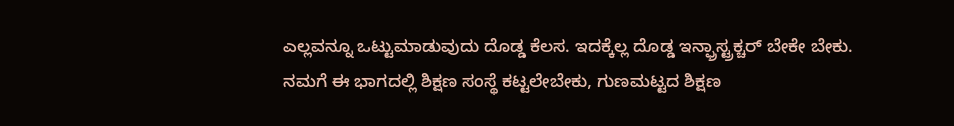ಎಲ್ಲವನ್ನೂ ಒಟ್ಟುಮಾಡುವುದು ದೊಡ್ಡ ಕೆಲಸ. ಇದಕ್ಕೆಲ್ಲ ದೊಡ್ಡ ಇನ್ಫ್ರಾಸ್ಟ್ರಕ್ಚರ್ ಬೇಕೇ ಬೇಕು. ನಮಗೆ ಈ ಭಾಗದಲ್ಲಿ ಶಿಕ್ಷಣ ಸಂಸ್ಥೆ ಕಟ್ಟಲೇಬೇಕು, ಗುಣಮಟ್ಟದ ಶಿಕ್ಷಣ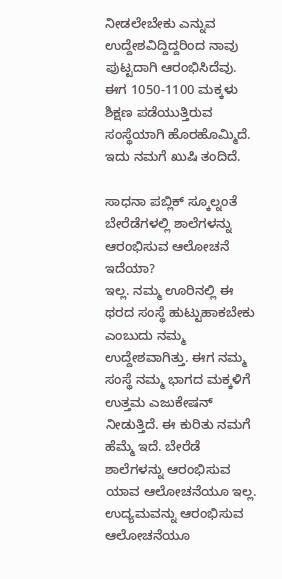ನೀಡಲೇಬೇಕು ಎನ್ನುವ ಉದ್ದೇಶವಿದ್ದಿದ್ದರಿಂದ ನಾವು ಪುಟ್ಟದಾಗಿ ಆರಂಭಿಸಿದೆವು. ಈಗ 1050-1100 ಮಕ್ಕಳು ಶಿಕ್ಷಣ ಪಡೆಯುತ್ತಿರುವ ಸಂಸ್ಥೆಯಾಗಿ ಹೊರಹೊಮ್ಮಿದೆ. ಇದು ನಮಗೆ ಖುಷಿ ತಂದಿದೆ.

ಸಾಧನಾ ಪಬ್ಲಿಕ್ ಸ್ಕೂಲ್ನಂತೆ ಬೇರೆಡೆಗಳಲ್ಲಿ ಶಾಲೆಗಳನ್ನು ಆರಂಭಿಸುವ ಆಲೋಚನೆ ಇದೆಯಾ?
ಇಲ್ಲ. ನಮ್ಮ ಊರಿನಲ್ಲಿ ಈ ಥರದ ಸಂಸ್ಥೆ ಹುಟ್ಟುಹಾಕಬೇಕು ಎಂಬುದು ನಮ್ಮ ಉದ್ದೇಶವಾಗಿತ್ತು. ಈಗ ನಮ್ಮ ಸಂಸ್ಥೆ ನಮ್ಮ ಭಾಗದ ಮಕ್ಕಳಿಗೆ ಉತ್ತಮ ಎಜುಕೇಷನ್ ನೀಡುತ್ತಿದೆ. ಈ ಕುರಿತು ನಮಗೆ ಹೆಮ್ಮೆ ಇದೆ. ಬೇರೆಡೆ ಶಾಲೆಗಳನ್ನು ಆರಂಭಿಸುವ ಯಾವ ಆಲೋಚನೆಯೂ ಇಲ್ಲ. ಉದ್ಯಮವನ್ನು ಆರಂಭಿಸುವ ಆಲೋಚನೆಯೂ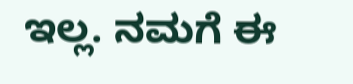ಇಲ್ಲ. ನಮಗೆ ಈ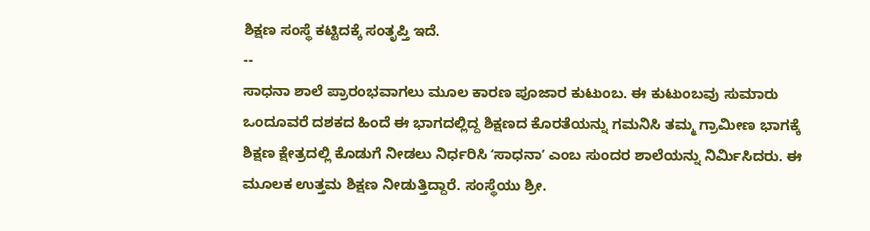ಶಿಕ್ಷಣ ಸಂಸ್ಥೆ ಕಟ್ಟಿದಕ್ಕೆ ಸಂತೃಪ್ತಿ ಇದೆ.
--
ಸಾಧನಾ ಶಾಲೆ ಪ್ರಾರಂಭವಾಗಲು ಮೂಲ ಕಾರಣ ಪೂಜಾರ ಕುಟುಂಬ. ಈ ಕುಟುಂಬವು ಸುಮಾರು ಒಂದೂವರೆ ದಶಕದ ಹಿಂದೆ ಈ ಭಾಗದಲ್ಲಿದ್ದ ಶಿಕ್ಷಣದ ಕೊರತೆಯನ್ನು ಗಮನಿಸಿ ತಮ್ಮ ಗ್ರಾಮೀಣ ಭಾಗಕ್ಕೆ ಶಿಕ್ಷಣ ಕ್ಷೇತ್ರದಲ್ಲಿ ಕೊಡುಗೆ ನೀಡಲು ನಿರ್ಧರಿಸಿ ʻಸಾಧನಾʼ ಎಂಬ ಸುಂದರ ಶಾಲೆಯನ್ನು ನಿರ್ಮಿಸಿದರು. ಈ ಮೂಲಕ ಉತ್ತಮ ಶಿಕ್ಷಣ ನೀಡುತ್ತಿದ್ದಾರೆ. ಸಂಸ್ಥೆಯು ಶ್ರೀ.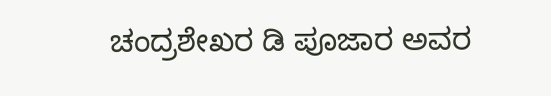ಚಂದ್ರಶೇಖರ ಡಿ ಪೂಜಾರ ಅವರ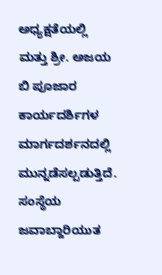ಅಧ್ಯಕ್ಷತೆಯಲ್ಲಿ ಮತ್ತು ಶ್ರೀ. ಅಜಯ ಬಿ ಪೂಜಾರ ಕಾರ್ಯದರ್ಶಿಗಳ ಮಾರ್ಗದರ್ಶನದಲ್ಲಿ ಮುನ್ನಡೆಸಲ್ಪಡುತ್ತಿದೆ. ಸಂಸ್ಥೆಯ ಜವಾಬ್ದಾರಿಯುತ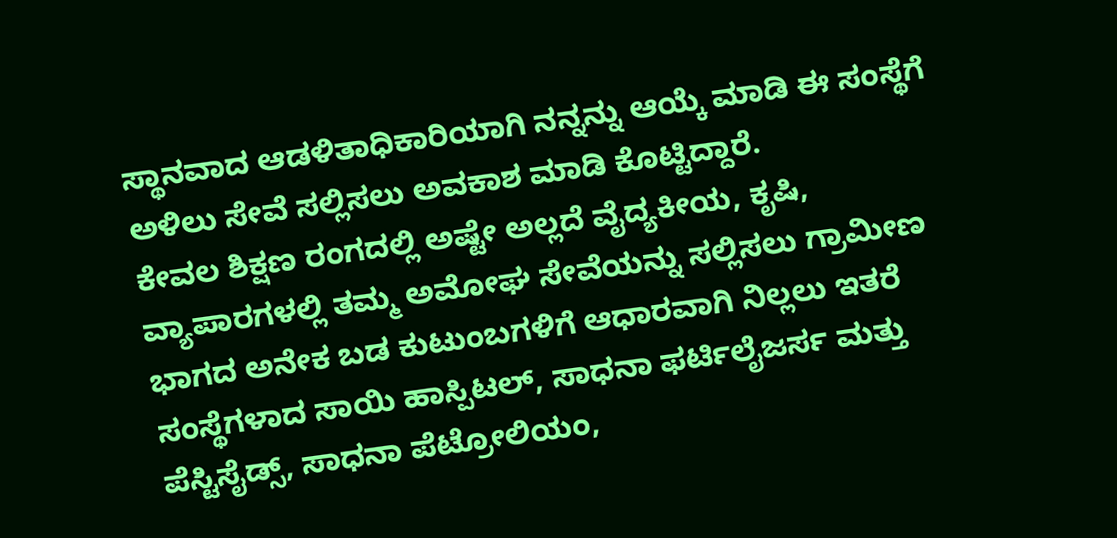ಸ್ಥಾನವಾದ ಆಡಳಿತಾಧಿಕಾರಿಯಾಗಿ ನನ್ನನ್ನು ಆಯ್ಕೆ ಮಾಡಿ ಈ ಸಂಸ್ಥೆಗೆ ಅಳಿಲು ಸೇವೆ ಸಲ್ಲಿಸಲು ಅವಕಾಶ ಮಾಡಿ ಕೊಟ್ಟಿದ್ದಾರೆ.
ಕೇವಲ ಶಿಕ್ಷಣ ರಂಗದಲ್ಲಿ ಅಷ್ಟೇ ಅಲ್ಲದೆ ವೈದ್ಯಕೀಯ, ಕೃಷಿ, ವ್ಯಾಪಾರಗಳಲ್ಲಿ ತಮ್ಮ ಅಮೋಘ ಸೇವೆಯನ್ನು ಸಲ್ಲಿಸಲು ಗ್ರಾಮೀಣ ಭಾಗದ ಅನೇಕ ಬಡ ಕುಟುಂಬಗಳಿಗೆ ಆಧಾರವಾಗಿ ನಿಲ್ಲಲು ಇತರೆ ಸಂಸ್ಥೆಗಳಾದ ಸಾಯಿ ಹಾಸ್ಪಿಟಲ್, ಸಾಧನಾ ಫರ್ಟಿಲೈಜರ್ಸ ಮತ್ತು ಪೆಸ್ಟಿಸೈಡ್ಸ್, ಸಾಧನಾ ಪೆಟ್ರೋಲಿಯಂ,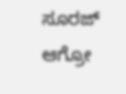ಸೂರಜ್ ಆಗ್ರೋ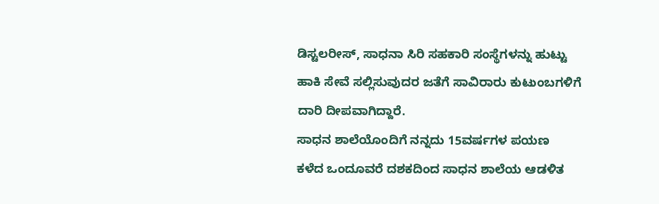ಡಿಸ್ಟಲರೀಸ್, ಸಾಧನಾ ಸಿರಿ ಸಹಕಾರಿ ಸಂಸ್ಥೆಗಳನ್ನು ಹುಟ್ಟು ಹಾಕಿ ಸೇವೆ ಸಲ್ಲಿಸುವುದರ ಜತೆಗೆ ಸಾವಿರಾರು ಕುಟುಂಬಗಳಿಗೆ ದಾರಿ ದೀಪವಾಗಿದ್ದಾರೆ.
ಸಾಧನ ಶಾಲೆಯೊಂದಿಗೆ ನನ್ನದು 15ವರ್ಷಗಳ ಪಯಣ
ಕಳೆದ ಒಂದೂವರೆ ದಶಕದಿಂದ ಸಾಧನ ಶಾಲೆಯ ಆಡಳಿತ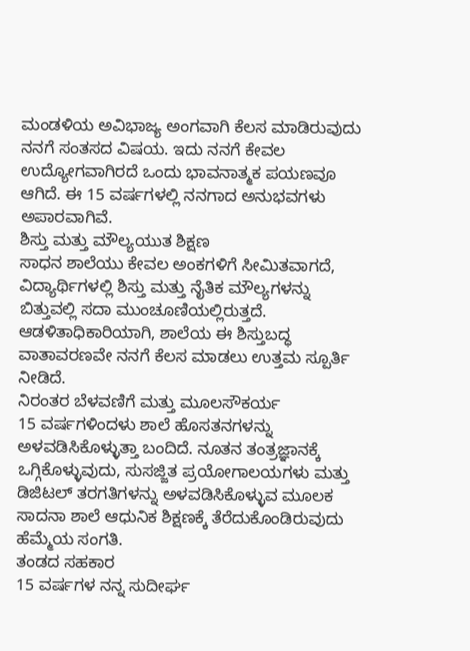ಮಂಡಳಿಯ ಅವಿಭಾಜ್ಯ ಅಂಗವಾಗಿ ಕೆಲಸ ಮಾಡಿರುವುದು ನನಗೆ ಸಂತಸದ ವಿಷಯ. ಇದು ನನಗೆ ಕೇವಲ ಉದ್ಯೋಗವಾಗಿರದೆ ಒಂದು ಭಾವನಾತ್ಮಕ ಪಯಣವೂ ಆಗಿದೆ. ಈ 15 ವರ್ಷಗಳಲ್ಲಿ ನನಗಾದ ಅನುಭವಗಳು ಅಪಾರವಾಗಿವೆ.
ಶಿಸ್ತು ಮತ್ತು ಮೌಲ್ಯಯುತ ಶಿಕ್ಷಣ
ಸಾಧನ ಶಾಲೆಯು ಕೇವಲ ಅಂಕಗಳಿಗೆ ಸೀಮಿತವಾಗದೆ, ವಿದ್ಯಾರ್ಥಿಗಳಲ್ಲಿ ಶಿಸ್ತು ಮತ್ತು ನೈತಿಕ ಮೌಲ್ಯಗಳನ್ನು ಬಿತ್ತುವಲ್ಲಿ ಸದಾ ಮುಂಚೂಣಿಯಲ್ಲಿರುತ್ತದೆ. ಆಡಳಿತಾಧಿಕಾರಿಯಾಗಿ, ಶಾಲೆಯ ಈ ಶಿಸ್ತುಬದ್ಧ ವಾತಾವರಣವೇ ನನಗೆ ಕೆಲಸ ಮಾಡಲು ಉತ್ತಮ ಸ್ಪೂರ್ತಿ ನೀಡಿದೆ.
ನಿರಂತರ ಬೆಳವಣಿಗೆ ಮತ್ತು ಮೂಲಸೌಕರ್ಯ
15 ವರ್ಷಗಳಿಂದಳು ಶಾಲೆ ಹೊಸತನಗಳನ್ನು ಅಳವಡಿಸಿಕೊಳ್ಳುತ್ತಾ ಬಂದಿದೆ. ನೂತನ ತಂತ್ರಜ್ಞಾನಕ್ಕೆ ಒಗ್ಗಿಕೊಳ್ಳುವುದು, ಸುಸಜ್ಜಿತ ಪ್ರಯೋಗಾಲಯಗಳು ಮತ್ತು ಡಿಜಿಟಲ್ ತರಗತಿಗಳನ್ನು ಅಳವಡಿಸಿಕೊಳ್ಳುವ ಮೂಲಕ ಸಾದನಾ ಶಾಲೆ ಆಧುನಿಕ ಶಿಕ್ಷಣಕ್ಕೆ ತೆರೆದುಕೊಂಡಿರುವುದು ಹೆಮ್ಮೆಯ ಸಂಗತಿ.
ತಂಡದ ಸಹಕಾರ
15 ವರ್ಷಗಳ ನನ್ನ ಸುದೀರ್ಘ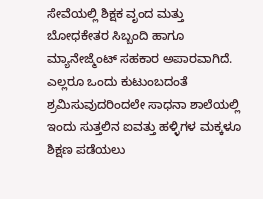ಸೇವೆಯಲ್ಲಿ ಶಿಕ್ಷಕ ವೃಂದ ಮತ್ತು ಬೋಧಕೇತರ ಸಿಬ್ಬಂದಿ ಹಾಗೂ ಮ್ಯಾನೇಜ್ಮೆಂಟ್ ಸಹಕಾರ ಅಪಾರವಾಗಿದೆ. ಎಲ್ಲರೂ ಒಂದು ಕುಟುಂಬದಂತೆ ಶ್ರಮಿಸುವುದರಿಂದಲೇ ಸಾಧನಾ ಶಾಲೆಯಲ್ಲಿ ಇಂದು ಸುತ್ತಲಿನ ಐವತ್ತು ಹಳ್ಳಿಗಳ ಮಕ್ಕಳೂ ಶಿಕ್ಷಣ ಪಡೆಯಲು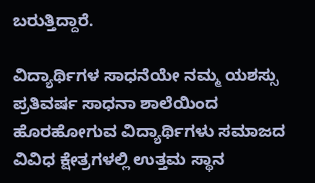ಬರುತ್ತಿದ್ದಾರೆ.

ವಿದ್ಯಾರ್ಥಿಗಳ ಸಾಧನೆಯೇ ನಮ್ಮ ಯಶಸ್ಸು
ಪ್ರತಿವರ್ಷ ಸಾಧನಾ ಶಾಲೆಯಿಂದ ಹೊರಹೋಗುವ ವಿದ್ಯಾರ್ಥಿಗಳು ಸಮಾಜದ ವಿವಿಧ ಕ್ಷೇತ್ರಗಳಲ್ಲಿ ಉತ್ತಮ ಸ್ಥಾನ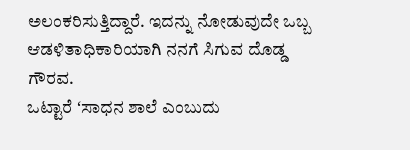ಅಲಂಕರಿಸುತ್ತಿದ್ದಾರೆ. ಇದನ್ನು ನೋಡುವುದೇ ಒಬ್ಬ ಆಡಳಿತಾಧಿಕಾರಿಯಾಗಿ ನನಗೆ ಸಿಗುವ ದೊಡ್ಡ ಗೌರವ.
ಒಟ್ಟಾರೆ ʻಸಾಧನ ಶಾಲೆ ಎಂಬುದು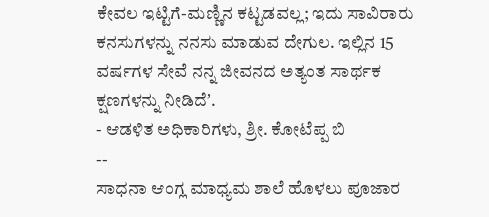ಕೇವಲ ಇಟ್ಟಿಗೆ-ಮಣ್ಣಿನ ಕಟ್ಟಡವಲ್ಲ; ಇದು ಸಾವಿರಾರು ಕನಸುಗಳನ್ನು ನನಸು ಮಾಡುವ ದೇಗುಲ. ಇಲ್ಲಿನ 15 ವರ್ಷಗಳ ಸೇವೆ ನನ್ನ ಜೀವನದ ಅತ್ಯಂತ ಸಾರ್ಥಕ ಕ್ಷಣಗಳನ್ನು ನೀಡಿದೆʼ.
- ಆಡಳಿತ ಅಧಿಕಾರಿಗಳು, ಶ್ರೀ. ಕೋಟೆಪ್ಪ ಬಿ
--
ಸಾಧನಾ ಆಂಗ್ಲ ಮಾಧ್ಯಮ ಶಾಲೆ ಹೊಳಲು ಪೂಜಾರ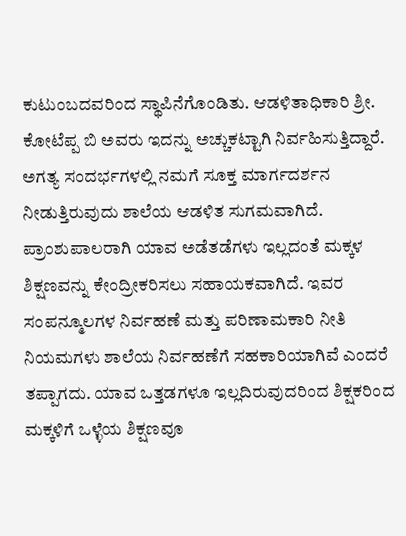ಕುಟುಂಬದವರಿಂದ ಸ್ಥಾಪಿನೆಗೊಂಡಿತು. ಆಡಳಿತಾಧಿಕಾರಿ ಶ್ರೀ. ಕೋಟೆಪ್ಪ ಬಿ ಅವರು ಇದನ್ನು ಅಚ್ಚುಕಟ್ಟಾಗಿ ನಿರ್ವಹಿಸುತ್ತಿದ್ದಾರೆ. ಅಗತ್ಯ ಸಂದರ್ಭಗಳಲ್ಲಿ ನಮಗೆ ಸೂಕ್ತ ಮಾರ್ಗದರ್ಶನ ನೀಡುತ್ತಿರುವುದು ಶಾಲೆಯ ಆಡಳಿತ ಸುಗಮವಾಗಿದೆ. ಪ್ರಾಂಶುಪಾಲರಾಗಿ ಯಾವ ಅಡೆತಡೆಗಳು ಇಲ್ಲದಂತೆ ಮಕ್ಕಳ ಶಿಕ್ಷಣವನ್ನು ಕೇಂದ್ರೀಕರಿಸಲು ಸಹಾಯಕವಾಗಿದೆ. ಇವರ ಸಂಪನ್ಮೂಲಗಳ ನಿರ್ವಹಣೆ ಮತ್ತು ಪರಿಣಾಮಕಾರಿ ನೀತಿ ನಿಯಮಗಳು ಶಾಲೆಯ ನಿರ್ವಹಣೆಗೆ ಸಹಕಾರಿಯಾಗಿವೆ ಎಂದರೆ ತಪ್ಪಾಗದು. ಯಾವ ಒತ್ತಡಗಳೂ ಇಲ್ಲದಿರುವುದರಿಂದ ಶಿಕ್ಷಕರಿಂದ ಮಕ್ಕಳಿಗೆ ಒಳ್ಳೆಯ ಶಿಕ್ಷಣವೂ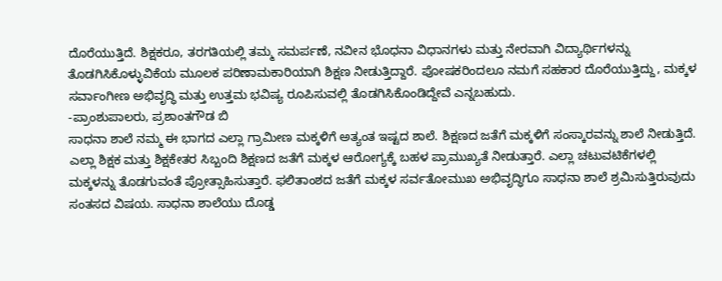ದೊರೆಯುತ್ತಿದೆ. ಶಿಕ್ಷಕರೂ, ತರಗತಿಯಲ್ಲಿ ತಮ್ಮ ಸಮರ್ಪಣೆ, ನವೀನ ಭೊಧನಾ ವಿಧಾನಗಳು ಮತ್ತು ನೇರವಾಗಿ ವಿದ್ಯಾರ್ಥಿಗಳನ್ನು ತೊಡಗಿಸಿಕೊಳ್ಳುವಿಕೆಯ ಮೂಲಕ ಪರಿಣಾಮಕಾರಿಯಾಗಿ ಶಿಕ್ಷಣ ನೀಡುತ್ತಿದ್ದಾರೆ. ಪೋಷಕರಿಂದಲೂ ನಮಗೆ ಸಹಕಾರ ದೊರೆಯುತ್ತಿದ್ದು, ಮಕ್ಕಳ ಸರ್ವಾಂಗೀಣ ಅಭಿವೃದ್ಧಿ ಮತ್ತು ಉತ್ತಮ ಭವಿಷ್ಯ ರೂಪಿಸುವಲ್ಲಿ ತೊಡಗಿಸಿಕೊಂಡಿದ್ದೇವೆ ಎನ್ನಬಹುದು.
-ಪ್ರಾಂಶುಪಾಲರು, ಪ್ರಶಾಂತಗೌಡ ಬಿ
ಸಾಧನಾ ಶಾಲೆ ನಮ್ಮ ಈ ಭಾಗದ ಎಲ್ಲಾ ಗ್ರಾಮೀಣ ಮಕ್ಕಳಿಗೆ ಅತ್ಯಂತ ಇಷ್ಟದ ಶಾಲೆ. ಶಿಕ್ಷಣದ ಜತೆಗೆ ಮಕ್ಕಳಿಗೆ ಸಂಸ್ಕಾರವನ್ನು ಶಾಲೆ ನೀಡುತ್ತಿದೆ. ಎಲ್ಲಾ ಶಿಕ್ಷಕ ಮತ್ತು ಶಿಕ್ಷಕೇತರ ಸಿಬ್ಬಂದಿ ಶಿಕ್ಷಣದ ಜತೆಗೆ ಮಕ್ಕಳ ಆರೋಗ್ಯಕ್ಕೆ ಬಹಳ ಪ್ರಾಮುಖ್ಯತೆ ನೀಡುತ್ತಾರೆ. ಎಲ್ಲಾ ಚಟುವಟಿಕೆಗಳಲ್ಲಿ ಮಕ್ಕಳನ್ನು ತೊಡಗುವಂತೆ ಪ್ರೋತ್ಸಾಹಿಸುತ್ತಾರೆ. ಫಲಿತಾಂಶದ ಜತೆಗೆ ಮಕ್ಕಳ ಸರ್ವತೋಮುಖ ಅಭಿವೃದ್ಧಿಗೂ ಸಾಧನಾ ಶಾಲೆ ಶ್ರಮಿಸುತ್ತಿರುವುದು ಸಂತಸದ ವಿಷಯ. ಸಾಧನಾ ಶಾಲೆಯು ದೊಡ್ಡ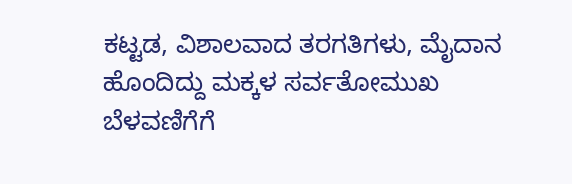ಕಟ್ಟಡ, ವಿಶಾಲವಾದ ತರಗತಿಗಳು, ಮೈದಾನ ಹೊಂದಿದ್ದು ಮಕ್ಕಳ ಸರ್ವತೋಮುಖ ಬೆಳವಣಿಗೆಗೆ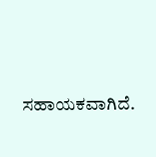ಸಹಾಯಕವಾಗಿದೆ.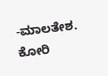-ಮಾಲತೇಶ. ಕೋರಿ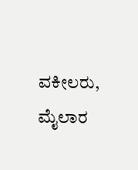ವಕೀಲರು, ಮೈಲಾರ